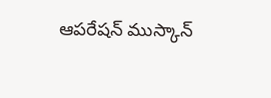ఆపరేషన్ ముస్కాన్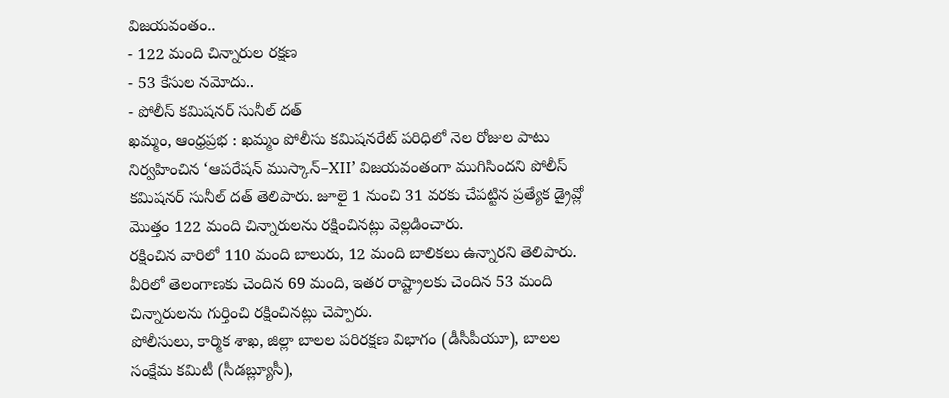విజయవంతం..
- 122 మంది చిన్నారుల రక్షణ
- 53 కేసుల నమోదు..
- పోలీస్ కమిషనర్ సునీల్ దత్
ఖమ్మం, ఆంధ్రప్రభ : ఖమ్మం పోలీసు కమిషనరేట్ పరిధిలో నెల రోజుల పాటు నిర్వహించిన ‘ఆపరేషన్ ముస్కాన్–XII’ విజయవంతంగా ముగిసిందని పోలీస్ కమిషనర్ సునీల్ దత్ తెలిపారు. జూలై 1 నుంచి 31 వరకు చేపట్టిన ప్రత్యేక డ్రైవ్లో మొత్తం 122 మంది చిన్నారులను రక్షించినట్లు వెల్లడించారు.
రక్షించిన వారిలో 110 మంది బాలురు, 12 మంది బాలికలు ఉన్నారని తెలిపారు. వీరిలో తెలంగాణకు చెందిన 69 మంది, ఇతర రాష్ట్రాలకు చెందిన 53 మంది చిన్నారులను గుర్తించి రక్షించినట్లు చెప్పారు.
పోలీసులు, కార్మిక శాఖ, జిల్లా బాలల పరిరక్షణ విభాగం (డీసీపీయూ), బాలల సంక్షేమ కమిటీ (సీడబ్ల్యూసీ),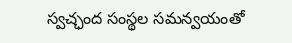స్వచ్ఛంద సంస్థల సమన్వయంతో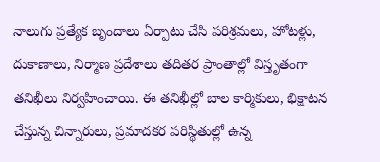నాలుగు ప్రత్యేక బృందాలు ఏర్పాటు చేసి పరిశ్రమలు, హోటళ్లు, దుకాణాలు, నిర్మాణ ప్రదేశాలు తదితర ప్రాంతాల్లో విస్తృతంగా తనిఖీలు నిర్వహించాయి. ఈ తనిఖీల్లో బాల కార్మికులు, భిక్షాటన చేస్తున్న చిన్నారులు, ప్రమాదకర పరిస్థితుల్లో ఉన్న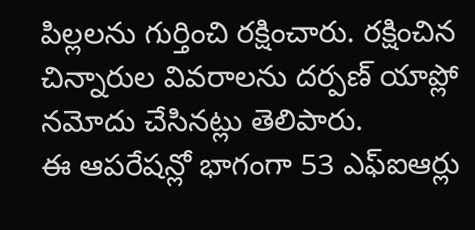పిల్లలను గుర్తించి రక్షించారు. రక్షించిన చిన్నారుల వివరాలను దర్పణ్ యాప్లో నమోదు చేసినట్లు తెలిపారు.
ఈ ఆపరేషన్లో భాగంగా 53 ఎఫ్ఐఆర్లు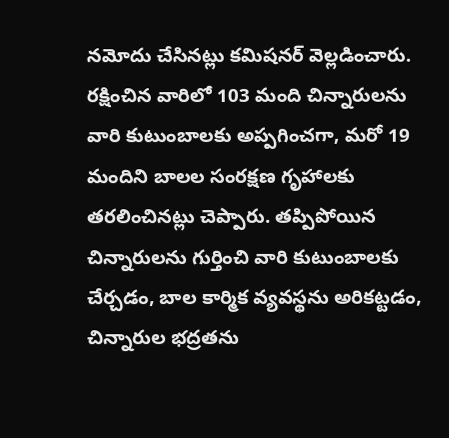నమోదు చేసినట్లు కమిషనర్ వెల్లడించారు. రక్షించిన వారిలో 103 మంది చిన్నారులను వారి కుటుంబాలకు అప్పగించగా, మరో 19 మందిని బాలల సంరక్షణ గృహాలకు తరలించినట్లు చెప్పారు. తప్పిపోయిన చిన్నారులను గుర్తించి వారి కుటుంబాలకు చేర్చడం, బాల కార్మిక వ్యవస్థను అరికట్టడం, చిన్నారుల భద్రతను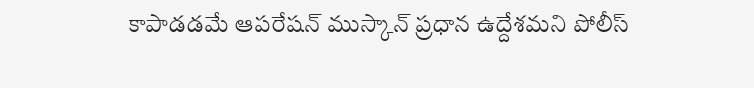కాపాడడమే ఆపరేషన్ ముస్కాన్ ప్రధాన ఉద్దేశమని పోలీస్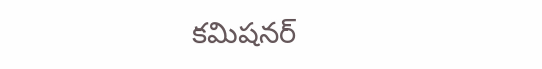కమిషనర్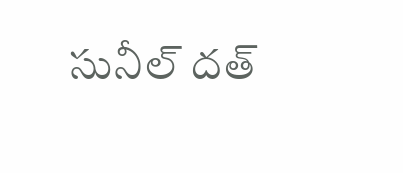సునీల్ దత్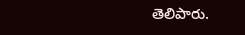తెలిపారు.